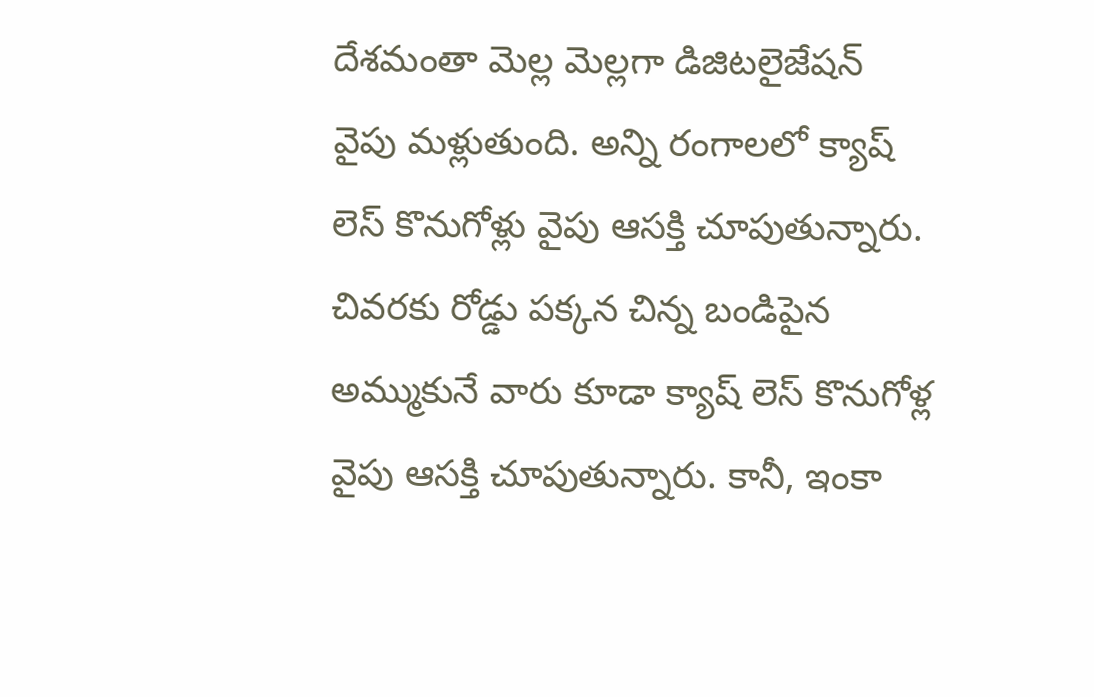దేశమంతా మెల్ల మెల్లగా డిజిటలైజేషన్ వైపు మళ్లుతుంది. అన్ని రంగాలలో క్యాష్ లెస్ కొనుగోళ్లు వైపు ఆసక్తి చూపుతున్నారు. చివరకు రోడ్డు పక్కన చిన్న బండిపైన అమ్ముకునే వారు కూడా క్యాష్ లెస్ కొనుగోళ్ల వైపు ఆసక్తి చూపుతున్నారు. కానీ, ఇంకా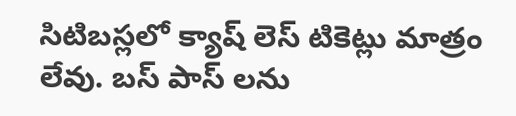సిటిబస్లలో క్యాష్ లెస్ టికెట్లు మాత్రం లేవు. బస్ పాస్ లను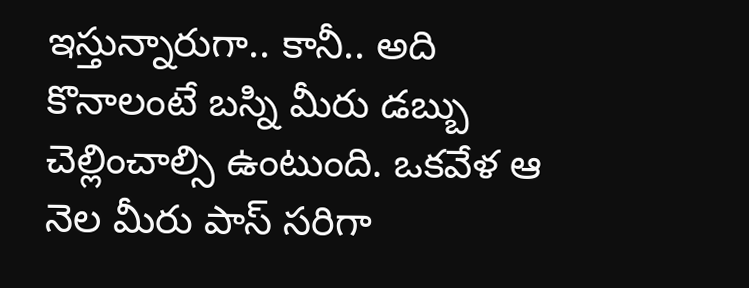ఇస్తున్నారుగా.. కానీ.. అది కొనాలంటే బస్ని మీరు డబ్బు చెల్లించాల్సి ఉంటుంది. ఒకవేళ ఆ నెల మీరు పాస్ సరిగా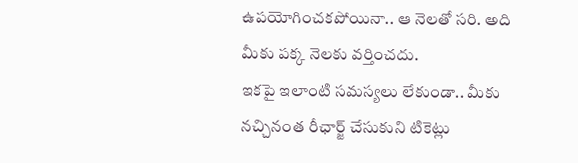ఉపయోగించకపోయినా.. ఆ నెలతో సరి. అది మీకు పక్క నెలకు వర్తించదు.
ఇకపై ఇలాంటి సమస్యలు లేకుండా.. మీకు నచ్చినంత రీఛార్జ్ చేసుకుని టికెట్లు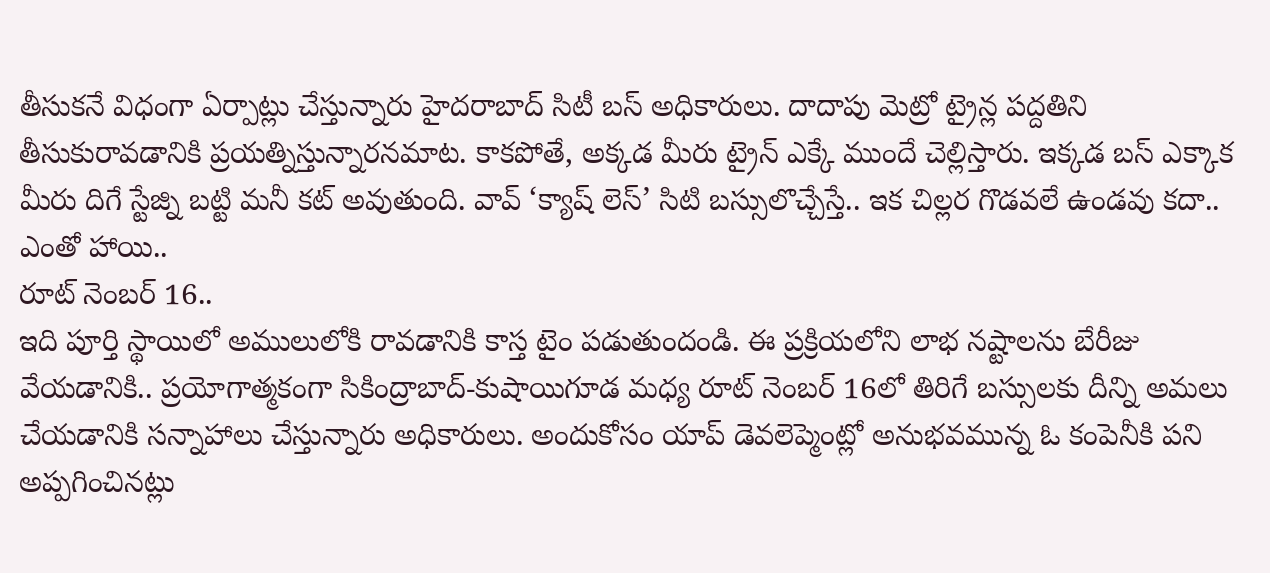తీసుకనే విధంగా ఏర్పాట్లు చేస్తున్నారు హైదరాబాద్ సిటీ బస్ అధికారులు. దాదాపు మెట్రో ట్రైన్ల పద్దతిని తీసుకురావడానికి ప్రయత్నిస్తున్నారనమాట. కాకపోతే, అక్కడ మీరు ట్రైన్ ఎక్కే ముందే చెల్లిస్తారు. ఇక్కడ బస్ ఎక్కాక మీరు దిగే స్టేజ్ని బట్టి మనీ కట్ అవుతుంది. వావ్ ‘క్యాష్ లెస్’ సిటి బస్సులొచ్చేస్తే.. ఇక చిల్లర గొడవలే ఉండవు కదా.. ఎంతో హాయి..
రూట్ నెంబర్ 16..
ఇది పూర్తి స్థాయిలో అములులోకి రావడానికి కాస్త టైం పడుతుందండి. ఈ ప్రక్రియలోని లాభ నష్టాలను బేరీజు వేయడానికి.. ప్రయోగాత్మకంగా సికింద్రాబాద్-కుషాయిగూడ మధ్య రూట్ నెంబర్ 16లో తిరిగే బస్సులకు దీన్ని అమలు చేయడానికి సన్నాహాలు చేస్తున్నారు అధికారులు. అందుకోసం యాప్ డెవలెప్మెంట్లో అనుభవమున్న ఓ కంపెనీకి పని అప్పగించినట్లు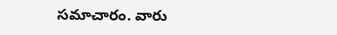సమాచారం. వారు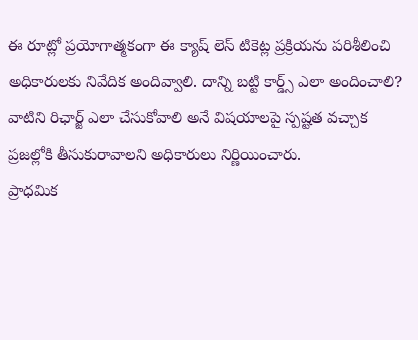ఈ రూట్లో ప్రయోగాత్మకంగా ఈ క్యాష్ లెస్ టికెట్ల ప్రక్రియను పరిశీలించి అధికారులకు నివేదిక అందివ్వాలి. దాన్ని బట్టి కార్డ్స్ ఎలా అందించాలి? వాటిని రిఛార్జ్ ఎలా చేసుకోవాలి అనే విషయాలపై స్పష్టత వచ్చాక ప్రజల్లోకి తీసుకురావాలని అధికారులు నిర్ణియించారు.
ప్రాధమిక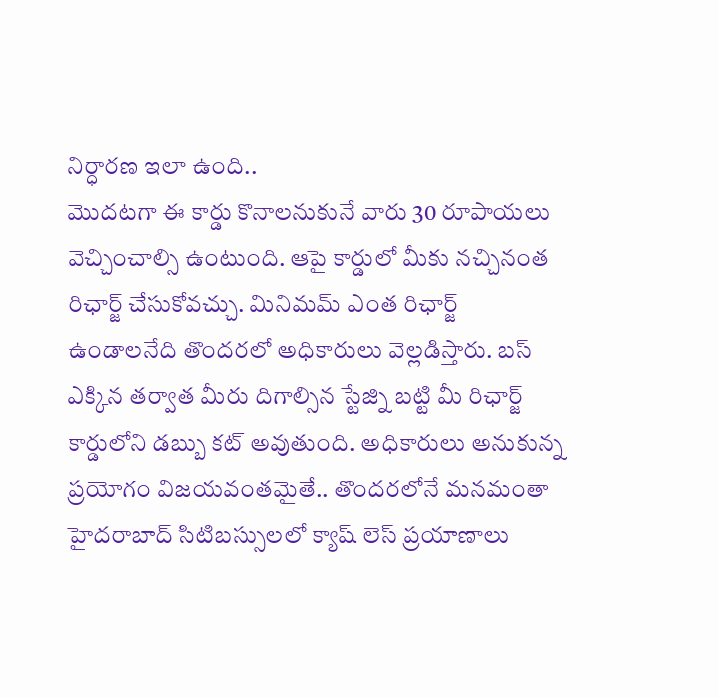నిర్ధారణ ఇలా ఉంది..
మొదటగా ఈ కార్డు కొనాలనుకునే వారు 30 రూపాయలు వెచ్చించాల్సి ఉంటుంది. ఆపై కార్డులో మీకు నచ్చినంత రిఛార్జ్ చేసుకోవచ్చు. మినిమమ్ ఎంత రిఛార్జ్ ఉండాలనేది తొందరలో అధికారులు వెల్లడిస్తారు. బస్ ఎక్కిన తర్వాత మీరు దిగాల్సిన స్టేజ్ని బట్టి మీ రిఛార్జ్ కార్డులోని డబ్బు కట్ అవుతుంది. అధికారులు అనుకున్న ప్రయోగం విజయవంతమైతే.. తొందరలోనే మనమంతా హైదరాబాద్ సిటిబస్సులలో క్యాష్ లెస్ ప్రయాణాలు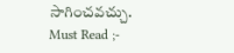సాగించవచ్చు.
Must Read ;-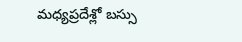మధ్యప్రదేశ్లో బస్సు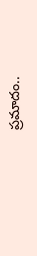ప్రమాదం..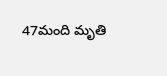47మంది మృతి